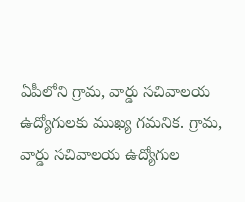ఏపీలోని గ్రామ, వార్డు సచివాలయ ఉద్యోగులకు ముఖ్య గమనిక. గ్రామ, వార్డు సచివాలయ ఉద్యోగుల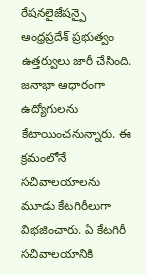రేషనలైజేషన్పై ఆంధ్రప్రదేశ్ ప్రభుత్వం ఉత్తర్వులు జారీ చేసింది. జనాభా ఆధారంగా ఉద్యోగులను కేటాయించనున్నారు. ఈ క్రమంలోనే సచివాలయాలను మూడు కేటగిరీలుగా విభజించారు. ఏ కేటగిరీ సచివాలయానికి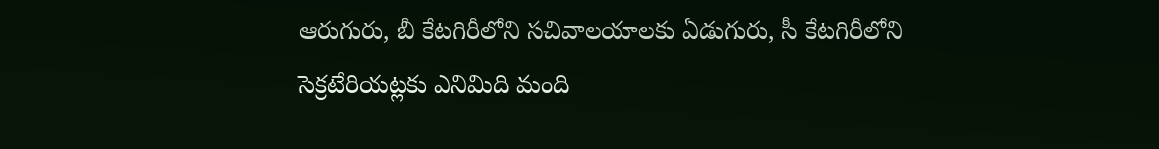ఆరుగురు, బీ కేటగిరీలోని సచివాలయాలకు ఏడుగురు, సీ కేటగిరీలోని సెక్రటేరియట్లకు ఎనిమిది మంది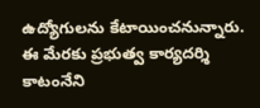ఉద్యోగులను కేటాయించనున్నారు. ఈ మేరకు ప్రభుత్వ కార్యదర్శి కాటంనేని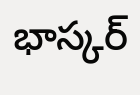భాస్కర్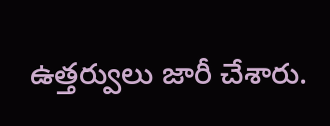ఉత్తర్వులు జారీ చేశారు.